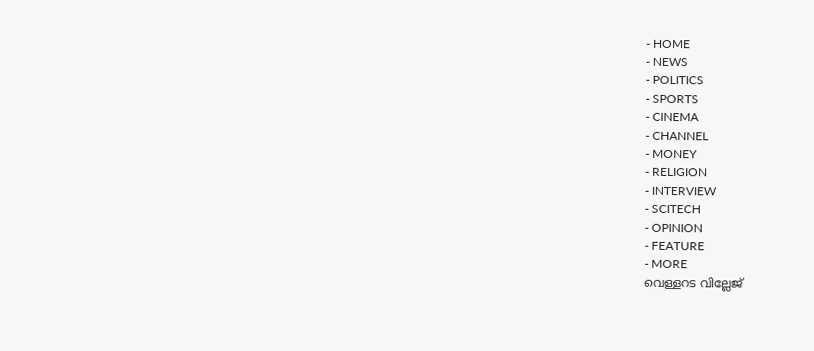- HOME
- NEWS
- POLITICS
- SPORTS
- CINEMA
- CHANNEL
- MONEY
- RELIGION
- INTERVIEW
- SCITECH
- OPINION
- FEATURE
- MORE
വെള്ളറട വില്ലേജ്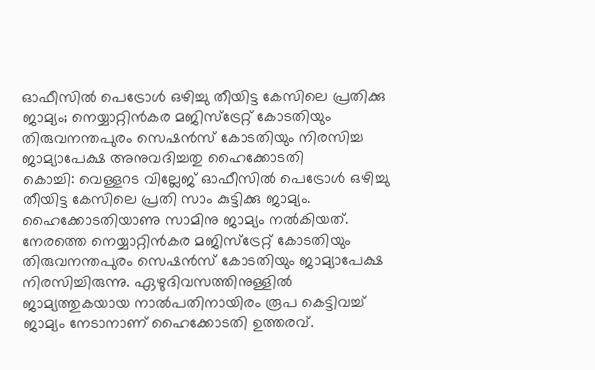ഓഫീസിൽ പെട്രോൾ ഒഴിച്ചു തീയിട്ട കേസിലെ പ്രതിക്കു ജാമ്യം; നെയ്യാറ്റിൻകര മജിസ്ട്രേറ്റ് കോടതിയും തിരുവനന്തപുരം സെഷൻസ് കോടതിയും നിരസിച്ച ജാമ്യാപേക്ഷ അനുവദിച്ചതു ഹൈക്കോടതി
കൊച്ചി: വെള്ളറട വില്ലേജ് ഓഫീസിൽ പെട്രോൾ ഒഴിച്ചു തീയിട്ട കേസിലെ പ്രതി സാം കുട്ടിക്കു ജാമ്യം. ഹൈക്കോടതിയാണു സാമിനു ജാമ്യം നൽകിയത്. നേരത്തെ നെയ്യാറ്റിൻകര മജിസ്ട്രേറ്റ് കോടതിയും തിരുവനന്തപുരം സെഷൻസ് കോടതിയും ജാമ്യാപേക്ഷ നിരസിച്ചിരുന്നു. ഏഴുദിവസത്തിനുള്ളിൽ ജാമ്യത്തുകയായ നാൽപതിനായിരം രൂപ കെട്ടിവച്ച് ജാമ്യം നേടാനാണ് ഹൈക്കോടതി ഉത്തരവ്.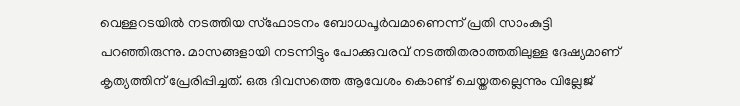വെള്ളറടയിൽ നടത്തിയ സ്ഫോടനം ബോധപൂർവമാണെന്ന് പ്രതി സാംകുട്ടി പറഞ്ഞിരുന്നു. മാസങ്ങളായി നടന്നിട്ടും പോക്കുവരവ് നടത്തിതരാത്തതിലുള്ള ദേഷ്യമാണ് കൃത്യത്തിന് പ്രേരിപ്പിച്ചത്. ഒരു ദിവസത്തെ ആവേശം കൊണ്ട് ചെയ്തതല്ലെന്നും വില്ലേജ്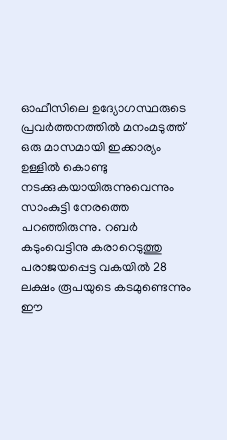ഓഫീസിലെ ഉദ്യോഗസ്ഥരുടെ പ്രവർത്തനത്തിൽ മനംമടുത്ത് ഒരു മാസമായി ഇക്കാര്യം ഉള്ളിൽ കൊണ്ടു നടക്കുകയായിരുന്നുവെന്നും സാംകുട്ടി നേരത്തെ പറഞ്ഞിരുന്നു. റബർ കടുംവെട്ടിനു കരാറെടുത്തു പരാജയപ്പെട്ട വകയിൽ 28 ലക്ഷം രൂപയുടെ കടമുണ്ടെന്നും ഈ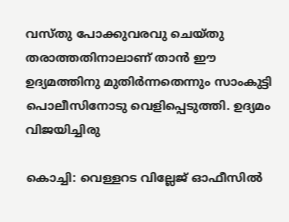വസ്തു പോക്കുവരവു ചെയ്തു തരാത്തതിനാലാണ് താൻ ഈ ഉദ്യമത്തിനു മുതിർന്നതെന്നും സാംകുട്ടി പൊലീസിനോടു വെളിപ്പെടുത്തി. ഉദ്യമം വിജയിച്ചിരു

കൊച്ചി: വെള്ളറട വില്ലേജ് ഓഫീസിൽ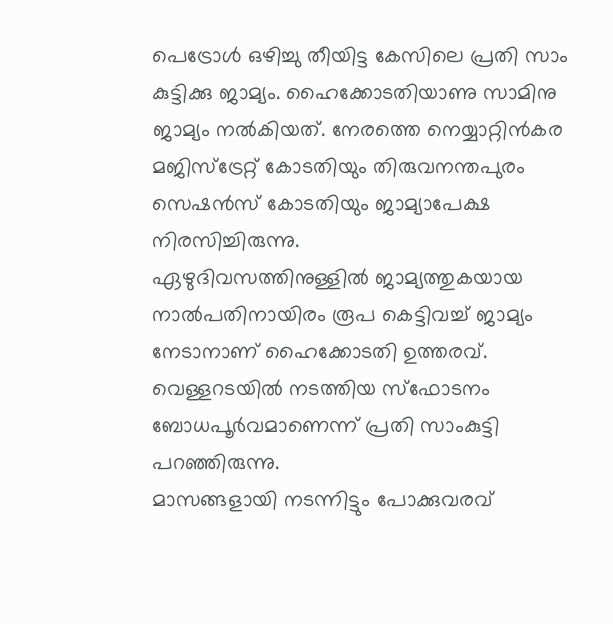പെട്രോൾ ഒഴിച്ചു തീയിട്ട കേസിലെ പ്രതി സാം കുട്ടിക്കു ജാമ്യം. ഹൈക്കോടതിയാണു സാമിനു ജാമ്യം നൽകിയത്. നേരത്തെ നെയ്യാറ്റിൻകര മജിസ്ട്രേറ്റ് കോടതിയും തിരുവനന്തപുരം സെഷൻസ് കോടതിയും ജാമ്യാപേക്ഷ നിരസിച്ചിരുന്നു.
ഏഴുദിവസത്തിനുള്ളിൽ ജാമ്യത്തുകയായ നാൽപതിനായിരം രൂപ കെട്ടിവച്ച് ജാമ്യം നേടാനാണ് ഹൈക്കോടതി ഉത്തരവ്. വെള്ളറടയിൽ നടത്തിയ സ്ഫോടനം ബോധപൂർവമാണെന്ന് പ്രതി സാംകുട്ടി പറഞ്ഞിരുന്നു.
മാസങ്ങളായി നടന്നിട്ടും പോക്കുവരവ്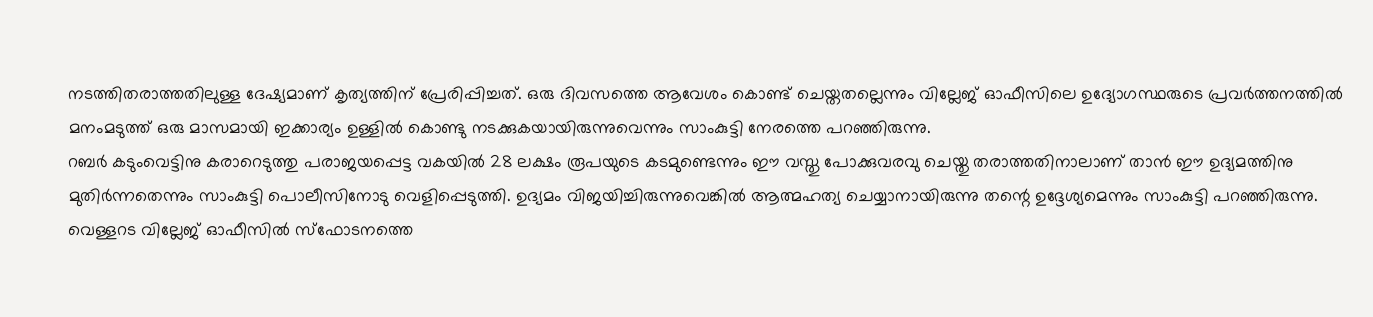നടത്തിതരാത്തതിലുള്ള ദേഷ്യമാണ് കൃത്യത്തിന് പ്രേരിപ്പിച്ചത്. ഒരു ദിവസത്തെ ആവേശം കൊണ്ട് ചെയ്തതല്ലെന്നും വില്ലേജ് ഓഫീസിലെ ഉദ്യോഗസ്ഥരുടെ പ്രവർത്തനത്തിൽ മനംമടുത്ത് ഒരു മാസമായി ഇക്കാര്യം ഉള്ളിൽ കൊണ്ടു നടക്കുകയായിരുന്നുവെന്നും സാംകുട്ടി നേരത്തെ പറഞ്ഞിരുന്നു.
റബർ കടുംവെട്ടിനു കരാറെടുത്തു പരാജയപ്പെട്ട വകയിൽ 28 ലക്ഷം രൂപയുടെ കടമുണ്ടെന്നും ഈ വസ്തു പോക്കുവരവു ചെയ്തു തരാത്തതിനാലാണ് താൻ ഈ ഉദ്യമത്തിനു മുതിർന്നതെന്നും സാംകുട്ടി പൊലീസിനോടു വെളിപ്പെടുത്തി. ഉദ്യമം വിജയിച്ചിരുന്നുവെങ്കിൽ ആത്മഹത്യ ചെയ്യാനായിരുന്നു തന്റെ ഉദ്ദേശ്യമെന്നും സാംകുട്ടി പറഞ്ഞിരുന്നു.
വെള്ളറട വില്ലേജ് ഓഫീസിൽ സ്ഫോടനത്തെ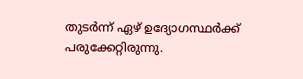തുടർന്ന് ഏഴ് ഉദ്യോഗസ്ഥർക്ക് പരുക്കേറ്റിരുന്നു.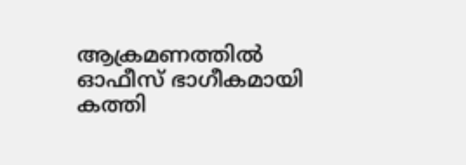ആക്രമണത്തിൽ ഓഫീസ് ഭാഗീകമായി കത്തി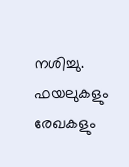നശിച്ചു. ഫയലുകളും രേഖകളും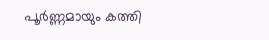പൂർണ്ണമായും കത്തി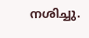നശിച്ചു.